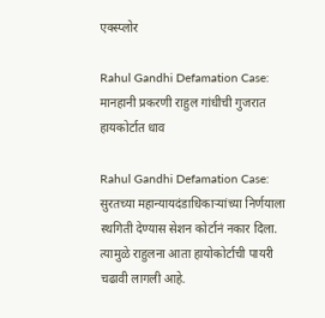एक्स्प्लोर

Rahul Gandhi Defamation Case: मानहानी प्रकरणी राहुल गांधीची गुजरात हायकोर्टात धाव

Rahul Gandhi Defamation Case: सुरतच्या महान्यायदंडाधिकाऱ्यांच्या निर्णयाला स्थगिती देण्यास सेशन कोर्टानं नकार दिला. त्यामुळे राहुलना आता हायोकोर्टाची पायरी चढावी लागली आहे.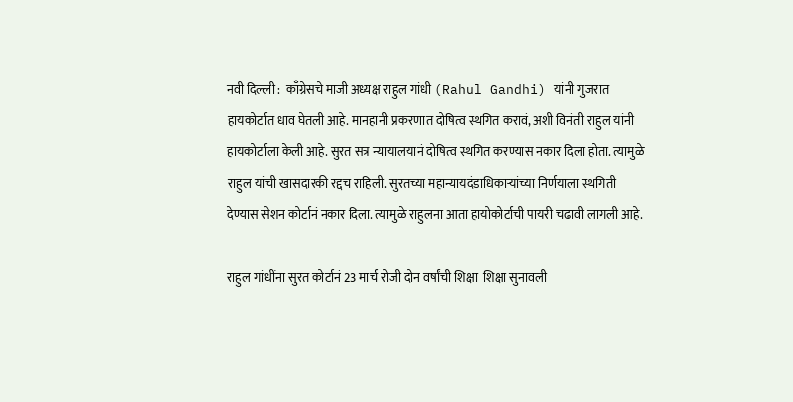नवी दिल्ली :  काँग्रेसचे माजी अध्यक्ष राहुल गांधी (Rahul Gandhi) यांनी गुजरात हायकोर्टात धाव घेतली आहे. मानहानी प्रकरणात दोषित्व स्थगित करावं, अशी विनंती राहुल यांनी हायकोर्टाला केली आहे. सुरत सत्र न्यायालयानं दोषित्व स्थगित करण्यास नकार दिला होता. त्यामुळे राहुल यांची खासदारकी रद्दच राहिली. सुरतच्या महान्यायदंडाधिकाऱ्यांच्या निर्णयाला स्थगिती देण्यास सेशन कोर्टानं नकार दिला. त्यामुळे राहुलना आता हायोकोर्टाची पायरी चढावी लागली आहे.

राहुल गांधींना सुरत कोर्टानं 23 मार्च रोजी दोन वर्षांची शिक्षा  शिक्षा सुनावली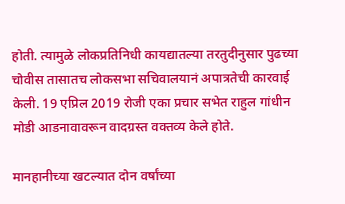होती. त्यामुळे लोकप्रतिनिधी कायद्यातल्या तरतुदीनुसार पुढच्या चोवीस तासातच लोकसभा सचिवालयानं अपात्रतेची कारवाई केली. 19 एप्रिल 2019 रोजी एका प्रचार सभेत राहुल गांधीन मोडी आडनावावरून वादग्रस्त वक्तव्य केले होते.

मानहानीच्या खटल्यात दोन वर्षांच्या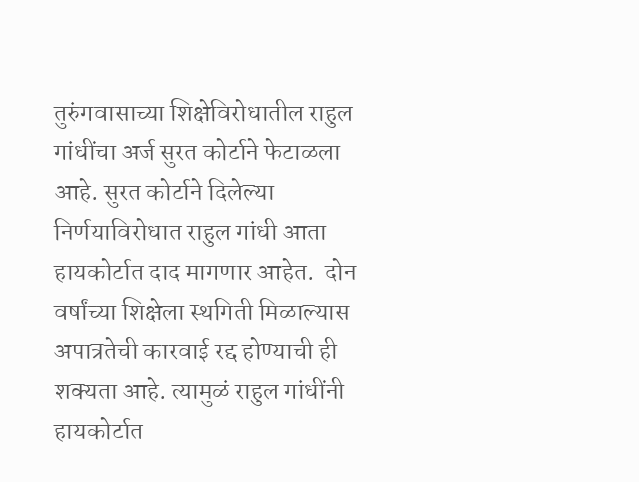तुरुंगवासाच्या शिक्षेविरोधातील राहुल गांधींचा अर्ज सुरत कोर्टाने फेटाळला आहे. सुरत कोर्टाने दिलेल्या निर्णयाविरोधात राहुल गांधी आता हायकोर्टात दाद मागणार आहेत.  दोन वर्षांच्या शिक्षेला स्थगिती मिळाल्यास अपात्रतेची कारवाई रद्द होण्याची ही शक्यता आहे. त्यामुळं राहुल गांधींनी हायकोर्टात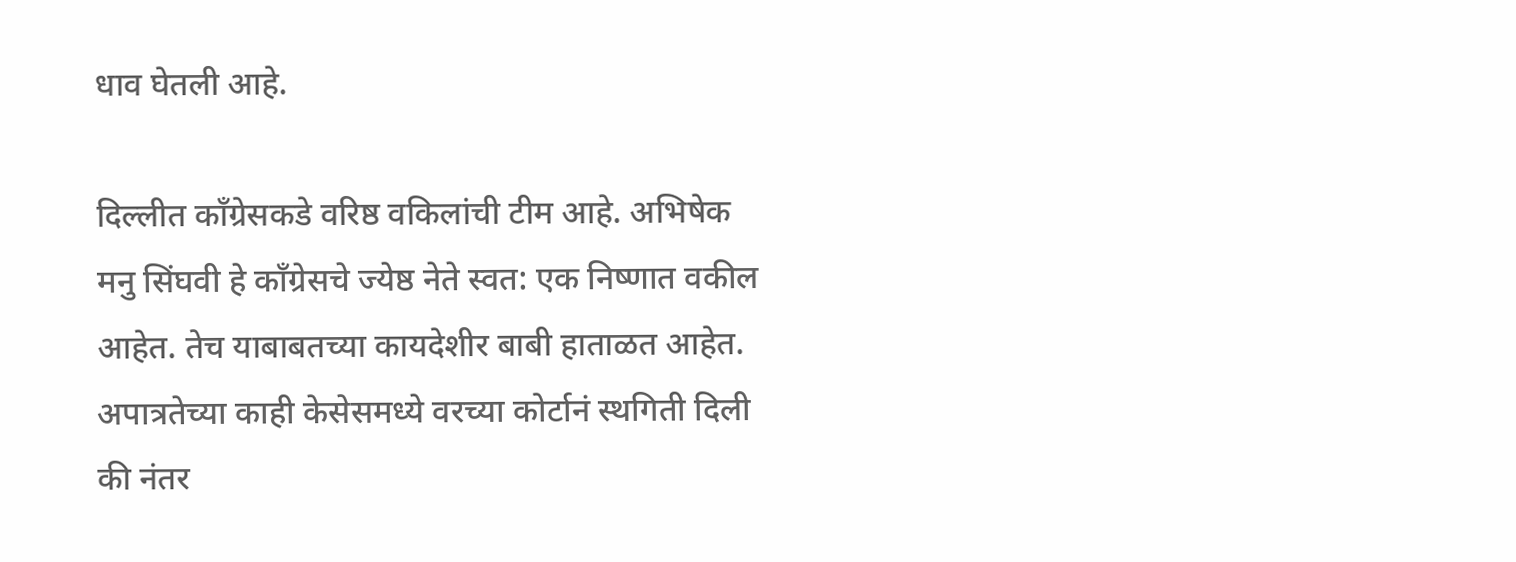धाव घेतली आहे.

दिल्लीत काँग्रेसकडे वरिष्ठ वकिलांची टीम आहे. अभिषेक मनु सिंघवी हे काँग्रेसचे ज्येष्ठ नेते स्वत: एक निष्णात वकील आहेत. तेच याबाबतच्या कायदेशीर बाबी हाताळत आहेत.  अपात्रतेच्या काही केसेसमध्ये वरच्या कोर्टानं स्थगिती दिली की नंतर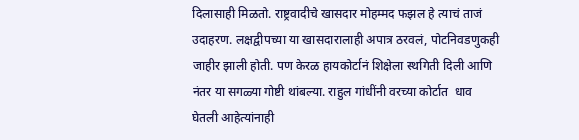दिलासाही मिळतो. राष्ट्रवादीचे खासदार मोहम्मद फझल हे त्याचं ताजं उदाहरण. लक्षद्वीपच्या या खासदारालाही अपात्र ठरवलं, पोटनिवडणुकही जाहीर झाली होती. पण केरळ हायकोर्टानं शिक्षेला स्थगिती दिली आणि नंतर या सगळ्या गोष्टी थांबल्या. राहुल गांधींनी वरच्या कोर्टात  धाव घेतली आहेत्यांनाही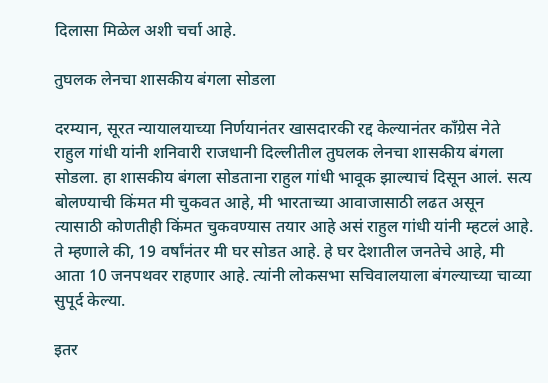दिलासा मिळेल अशी चर्चा आहे.

तुघलक लेनचा शासकीय बंगला सोडला

दरम्यान, सूरत न्यायालयाच्या निर्णयानंतर खासदारकी रद्द केल्यानंतर काँग्रेस नेते राहुल गांधी यांनी शनिवारी राजधानी दिल्लीतील तुघलक लेनचा शासकीय बंगला सोडला. हा शासकीय बंगला सोडताना राहुल गांधी भावूक झाल्याचं दिसून आलं. सत्य बोलण्याची किंमत मी चुकवत आहे, मी भारताच्या आवाजासाठी लढत असून त्यासाठी कोणतीही किंमत चुकवण्यास तयार आहे असं राहुल गांधी यांनी म्हटलं आहे. ते म्हणाले की, 19 वर्षांनंतर मी घर सोडत आहे. हे घर देशातील जनतेचे आहे, मी आता 10 जनपथवर राहणार आहे. त्यांनी लोकसभा सचिवालयाला बंगल्याच्या चाव्या सुपूर्द केल्या.

इतर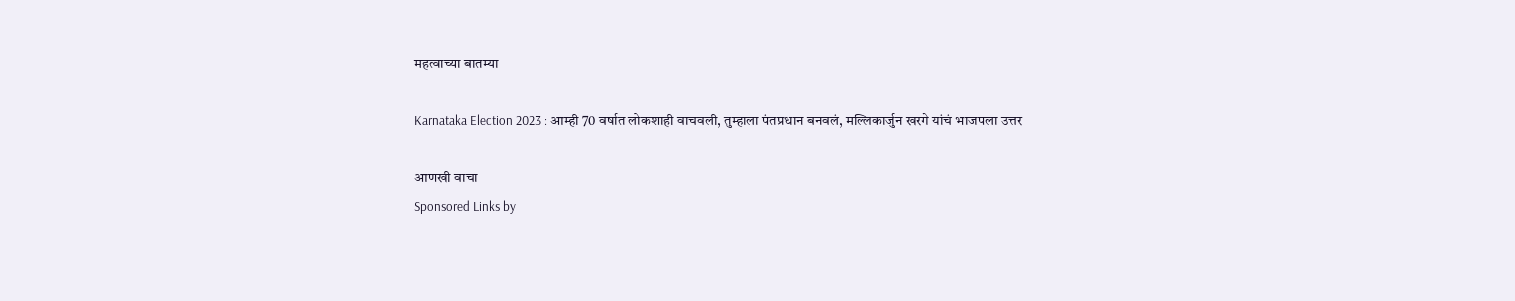महत्वाच्या बातम्या

Karnataka Election 2023 : आम्ही 70 वर्षात लोकशाही वाचवली, तुम्हाला पंतप्रधान बनवलं, मल्लिकार्जुन खरगे यांचं भाजपला उत्तर

आणखी वाचा
Sponsored Links by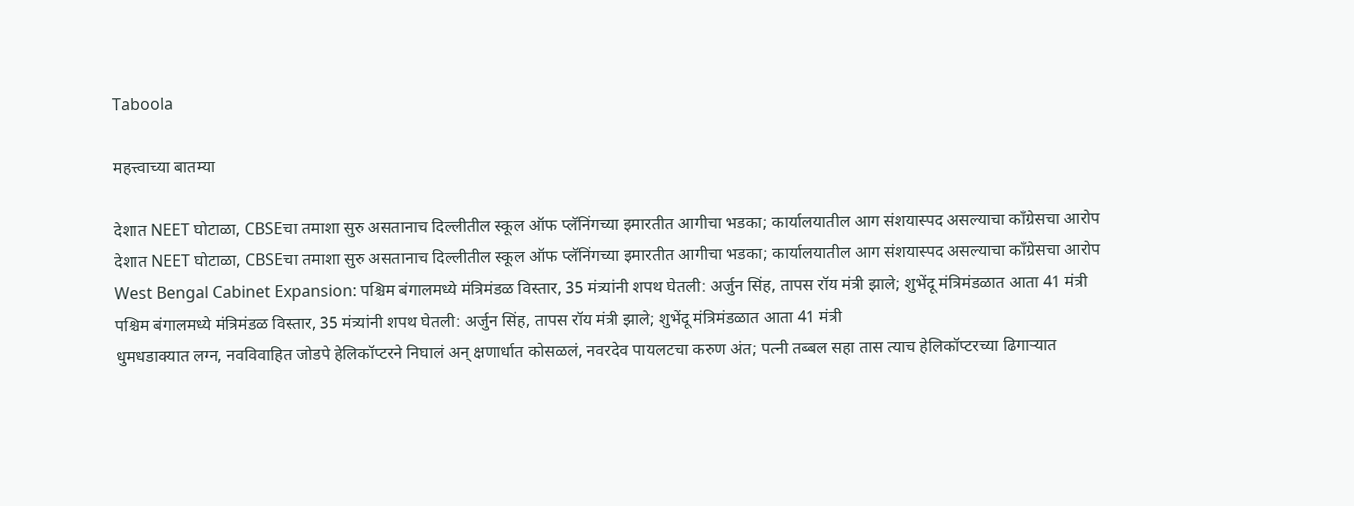Taboola

महत्त्वाच्या बातम्या

देशात NEET घोटाळा, CBSEचा तमाशा सुरु असतानाच दिल्लीतील स्कूल ऑफ प्लॅनिंगच्या इमारतीत आगीचा भडका; कार्यालयातील आग संशयास्पद असल्याचा काँग्रेसचा आरोप
देशात NEET घोटाळा, CBSEचा तमाशा सुरु असतानाच दिल्लीतील स्कूल ऑफ प्लॅनिंगच्या इमारतीत आगीचा भडका; कार्यालयातील आग संशयास्पद असल्याचा काँग्रेसचा आरोप
West Bengal Cabinet Expansion: पश्चिम बंगालमध्ये मंत्रिमंडळ विस्तार, 35 मंत्र्यांनी शपथ घेतली: अर्जुन सिंह, तापस रॉय मंत्री झाले; शुभेंदू मंत्रिमंडळात आता 41 मंत्री
पश्चिम बंगालमध्ये मंत्रिमंडळ विस्तार, 35 मंत्र्यांनी शपथ घेतली: अर्जुन सिंह, तापस रॉय मंत्री झाले; शुभेंदू मंत्रिमंडळात आता 41 मंत्री
धुमधडाक्यात लग्न, नवविवाहित जोडपे हेलिकॉप्टरने निघालं अन् क्षणार्धात कोसळलं, नवरदेव पायलटचा करुण अंत; पत्नी तब्बल सहा तास त्याच हेलिकॉप्टरच्या ढिगाऱ्यात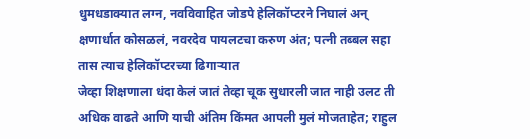धुमधडाक्यात लग्न, नवविवाहित जोडपे हेलिकॉप्टरने निघालं अन् क्षणार्धात कोसळलं, नवरदेव पायलटचा करुण अंत; पत्नी तब्बल सहा तास त्याच हेलिकॉप्टरच्या ढिगाऱ्यात
जेव्हा शिक्षणाला धंदा केलं जातं तेव्हा चूक सुधारली जात नाही उलट ती अधिक वाढते आणि याची अंतिम किंमत आपली मुलं मोजताहेत; राहुल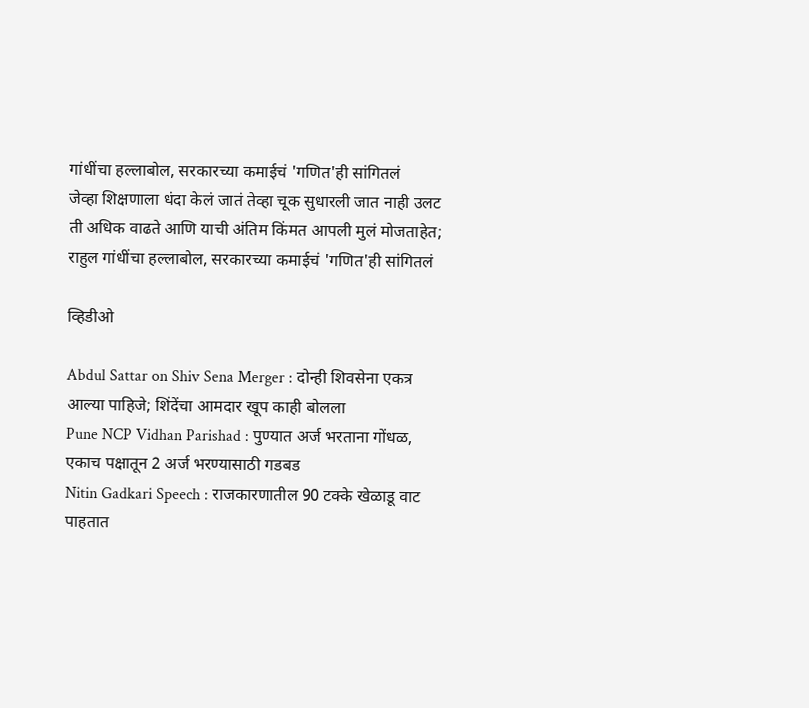गांधींचा हल्लाबोल, सरकारच्या कमाईचं 'गणित'ही सांगितलं
जेव्हा शिक्षणाला धंदा केलं जातं तेव्हा चूक सुधारली जात नाही उलट ती अधिक वाढते आणि याची अंतिम किंमत आपली मुलं मोजताहेत; राहुल गांधींचा हल्लाबोल, सरकारच्या कमाईचं 'गणित'ही सांगितलं

व्हिडीओ

Abdul Sattar on Shiv Sena Merger : दोन्ही शिवसेना एकत्र आल्या पाहिजे; शिंदेंचा आमदार खूप काही बोलला
Pune NCP Vidhan Parishad : पुण्यात अर्ज भरताना गोंधळ, एकाच पक्षातून 2 अर्ज भरण्यासाठी गडबड
Nitin Gadkari Speech : राजकारणातील 90 टक्के खेळाडू वाट पाहतात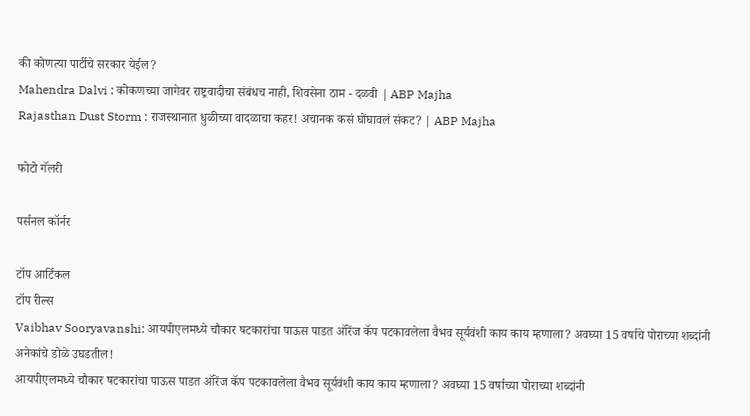की कोणत्या पार्टीचे सरकार येईल?
Mahendra Dalvi : कोकणच्या जागेवर राष्ट्रवादीचा संबंधच नाही, शिवसेना ठाम - दळवी | ABP Majha
Rajasthan Dust Storm : राजस्थानात धुळीच्या वादळाचा कहर! अचानक कसं घोंघावलं संकट? | ABP Majha

फोटो गॅलरी

पर्सनल कॉर्नर

टॉप आर्टिकल
टॉप रील्स
Vaibhav Sooryavanshi: आयपीएलमध्ये चौकार षटकारांचा पाऊस पाडत ऑरेंज कॅप पटकावलेला वैभव सूर्यवंशी काय काय म्हणाला? अवघ्या 15 वर्षाचे पोराच्या शब्दांनी अनेकांचे डोळे उघडतील!
आयपीएलमध्ये चौकार षटकारांचा पाऊस पाडत ऑरेंज कॅप पटकावलेला वैभव सूर्यवंशी काय काय म्हणाला? अवघ्या 15 वर्षाच्या पोराच्या शब्दांनी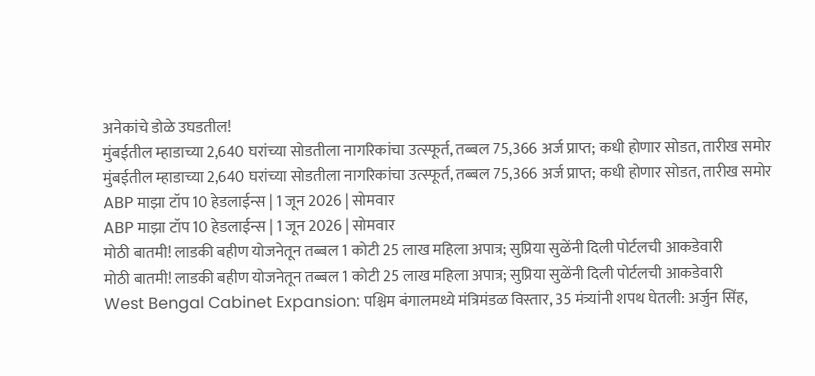अनेकांचे डोळे उघडतील!
मुंबईतील म्हाडाच्या 2,640 घरांच्या सोडतीला नागरिकांचा उत्स्फूर्त, तब्बल 75,366 अर्ज प्राप्त; कधी होणार सोडत, तारीख समोर
मुंबईतील म्हाडाच्या 2,640 घरांच्या सोडतीला नागरिकांचा उत्स्फूर्त, तब्बल 75,366 अर्ज प्राप्त; कधी होणार सोडत, तारीख समोर
ABP माझा टॉप 10 हेडलाईन्स | 1 जून 2026 | सोमवार
ABP माझा टॉप 10 हेडलाईन्स | 1 जून 2026 | सोमवार
मोठी बातमी! लाडकी बहीण योजनेतून तब्बल 1 कोटी 25 लाख महिला अपात्र; सुप्रिया सुळेंनी दिली पोर्टलची आकडेवारी
मोठी बातमी! लाडकी बहीण योजनेतून तब्बल 1 कोटी 25 लाख महिला अपात्र; सुप्रिया सुळेंनी दिली पोर्टलची आकडेवारी
West Bengal Cabinet Expansion: पश्चिम बंगालमध्ये मंत्रिमंडळ विस्तार, 35 मंत्र्यांनी शपथ घेतली: अर्जुन सिंह,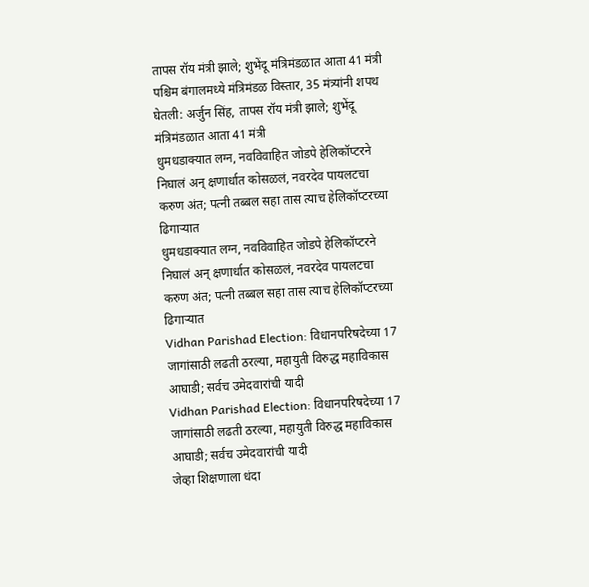तापस रॉय मंत्री झाले; शुभेंदू मंत्रिमंडळात आता 41 मंत्री
पश्चिम बंगालमध्ये मंत्रिमंडळ विस्तार, 35 मंत्र्यांनी शपथ घेतली: अर्जुन सिंह, तापस रॉय मंत्री झाले; शुभेंदू मंत्रिमंडळात आता 41 मंत्री
धुमधडाक्यात लग्न, नवविवाहित जोडपे हेलिकॉप्टरने निघालं अन् क्षणार्धात कोसळलं, नवरदेव पायलटचा करुण अंत; पत्नी तब्बल सहा तास त्याच हेलिकॉप्टरच्या ढिगाऱ्यात
धुमधडाक्यात लग्न, नवविवाहित जोडपे हेलिकॉप्टरने निघालं अन् क्षणार्धात कोसळलं, नवरदेव पायलटचा करुण अंत; पत्नी तब्बल सहा तास त्याच हेलिकॉप्टरच्या ढिगाऱ्यात
Vidhan Parishad Election: विधानपरिषदेच्या 17 जागांसाठी लढती ठरल्या, महायुती विरुद्ध महाविकास आघाडी; सर्वच उमेदवारांची यादी
Vidhan Parishad Election: विधानपरिषदेच्या 17 जागांसाठी लढती ठरल्या, महायुती विरुद्ध महाविकास आघाडी; सर्वच उमेदवारांची यादी
जेव्हा शिक्षणाला धंदा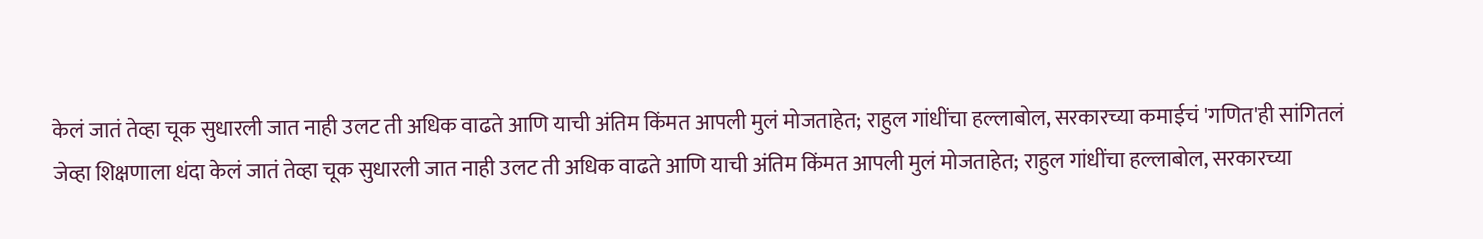केलं जातं तेव्हा चूक सुधारली जात नाही उलट ती अधिक वाढते आणि याची अंतिम किंमत आपली मुलं मोजताहेत; राहुल गांधींचा हल्लाबोल, सरकारच्या कमाईचं 'गणित'ही सांगितलं
जेव्हा शिक्षणाला धंदा केलं जातं तेव्हा चूक सुधारली जात नाही उलट ती अधिक वाढते आणि याची अंतिम किंमत आपली मुलं मोजताहेत; राहुल गांधींचा हल्लाबोल, सरकारच्या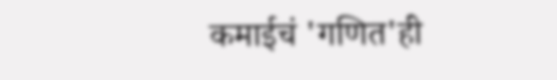कमाईचं 'गणित'ही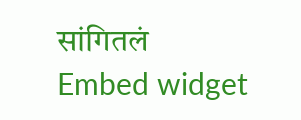सांगितलं
Embed widget